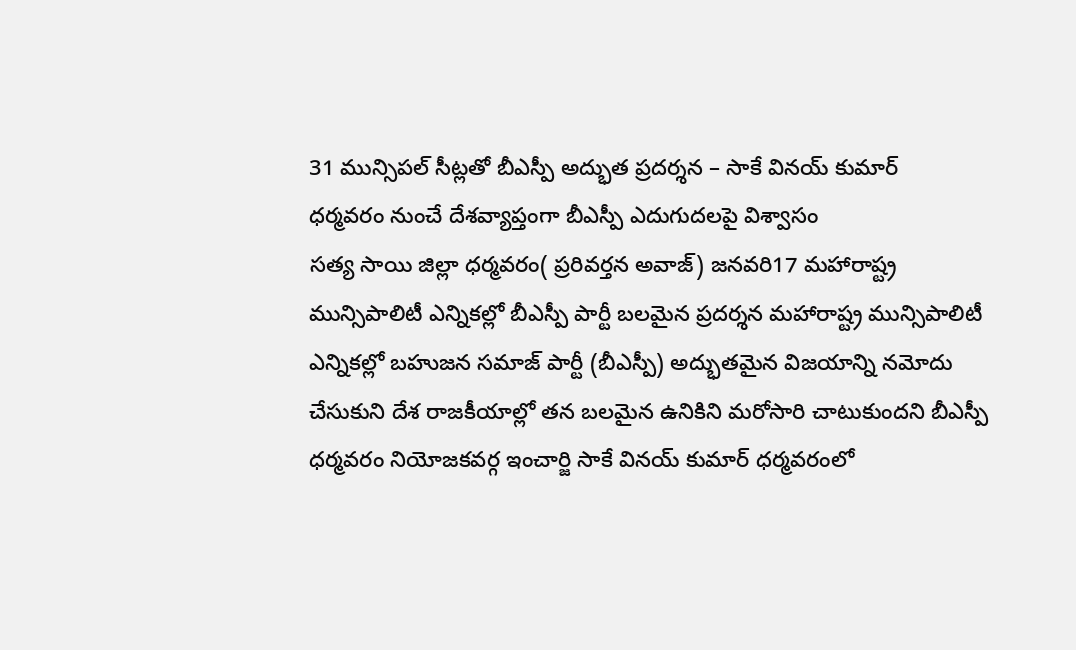31 మున్సిపల్ సీట్లతో బీఎస్పీ అద్భుత ప్రదర్శన – సాకే వినయ్ కుమార్
ధర్మవరం నుంచే దేశవ్యాప్తంగా బీఎస్పీ ఎదుగుదలపై విశ్వాసం
సత్య సాయి జిల్లా ధర్మవరం( ప్రరివర్తన అవాజ్) జనవరి17 మహారాష్ట్ర మున్సిపాలిటీ ఎన్నికల్లో బీఎస్పీ పార్టీ బలమైన ప్రదర్శన మహారాష్ట్ర మున్సిపాలిటీ ఎన్నికల్లో బహుజన సమాజ్ పార్టీ (బీఎస్పీ) అద్భుతమైన విజయాన్ని నమోదు చేసుకుని దేశ రాజకీయాల్లో తన బలమైన ఉనికిని మరోసారి చాటుకుందని బీఎస్పీ ధర్మవరం నియోజకవర్గ ఇంచార్జి సాకే వినయ్ కుమార్ ధర్మవరంలో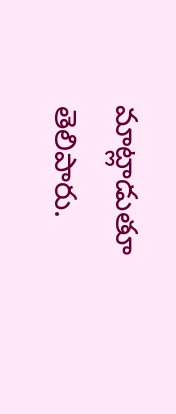మాట్లాడుతూ తెలిపారు.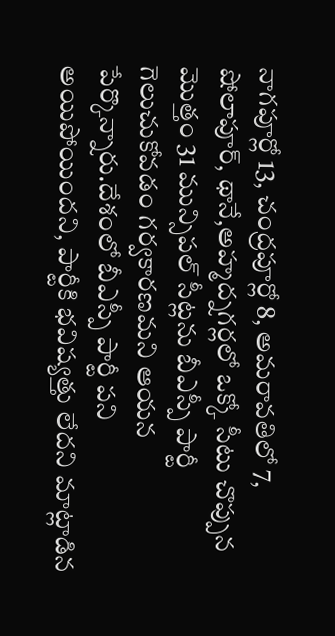నాగపూర్లో 13, చంద్రపూర్లో 8, అమరావతిలో 7, షోలాపూర్, థానే,అహ్మద్నగర్లలో ఒక్కో సీటు చొప్పున మొత్తం 31 మున్సిపల్ సీట్లను బీఎస్పీ పార్టీ గెలుచుకోవడం గర్వకారణమని ఆయన పేర్కొన్నారు.దేశంలో బీఎస్పీ పార్టీ పని అయిపోయిందని, పార్టీకి భవిష్యత్తు లేదని మాట్లాడిన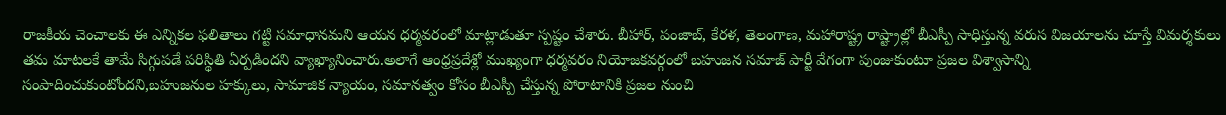రాజకీయ చెంచాలకు ఈ ఎన్నికల ఫలితాలు గట్టి సమాధానమని ఆయన ధర్మవరంలో మాట్లాడుతూ స్పష్టం చేశారు. బీహార్, పంజాబ్, కేరళ, తెలంగాణ, మహారాష్ట్ర రాష్ట్రాల్లో బీఎస్పీ సాధిస్తున్న వరుస విజయాలను చూస్తే విమర్శకులు తమ మాటలకే తామే సిగ్గుపడే పరిస్థితి ఏర్పడిందని వ్యాఖ్యానించారు.అలాగే ఆంధ్రప్రదేశ్లో ముఖ్యంగా ధర్మవరం నియోజకవర్గంలో బహుజన సమాజ్ పార్టీ వేగంగా పుంజుకుంటూ ప్రజల విశ్వాసాన్ని సంపాదించుకుంటోందని,బహుజనుల హక్కులు, సామాజిక న్యాయం, సమానత్వం కోసం బీఎస్పీ చేస్తున్న పోరాటానికి ప్రజల నుంచి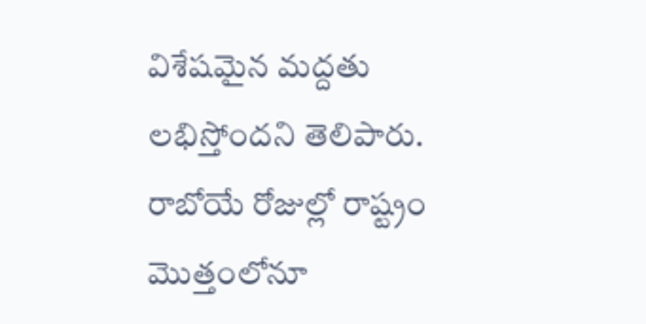విశేషమైన మద్దతు లభిస్తోందని తెలిపారు. రాబోయే రోజుల్లో రాష్ట్రం మొత్తంలోనూ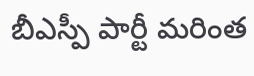బీఎస్పీ పార్టీ మరింత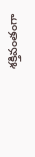శక్తివంతంగా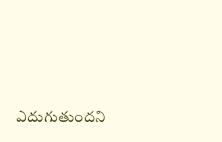ఎదుగుతుందని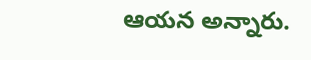ఆయన అన్నారు.